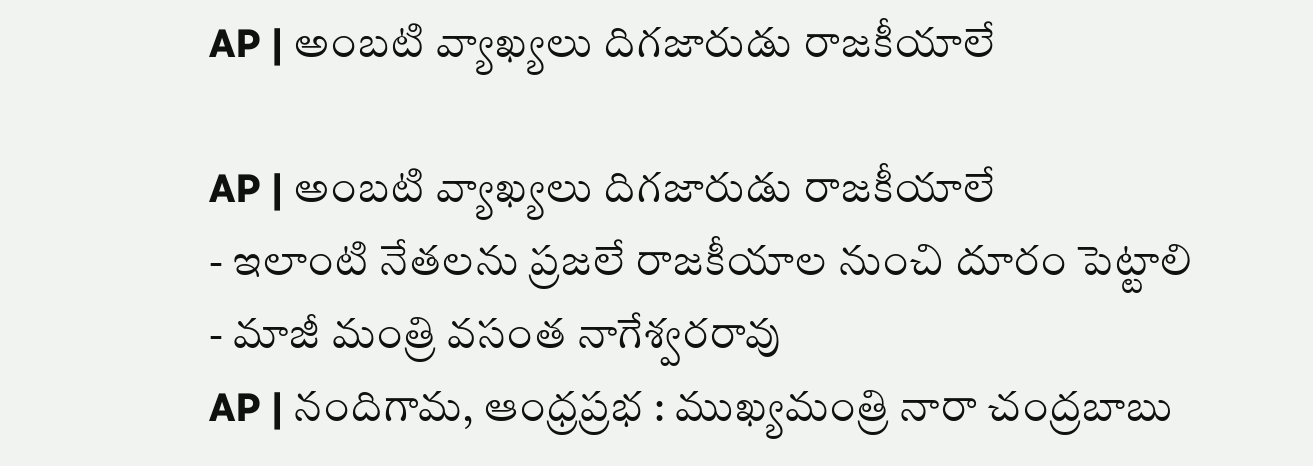AP | అంబటి వ్యాఖ్యలు దిగజారుడు రాజకీయాలే

AP | అంబటి వ్యాఖ్యలు దిగజారుడు రాజకీయాలే
- ఇలాంటి నేతలను ప్రజలే రాజకీయాల నుంచి దూరం పెట్టాలి
- మాజీ మంత్రి వసంత నాగేశ్వరరావు
AP | నందిగామ, ఆంధ్రప్రభ : ముఖ్యమంత్రి నారా చంద్రబాబు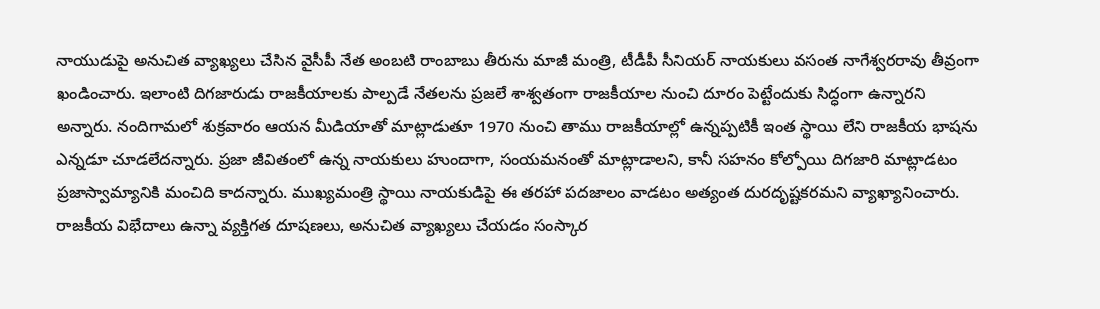నాయుడుపై అనుచిత వ్యాఖ్యలు చేసిన వైసీపీ నేత అంబటి రాంబాబు తీరును మాజీ మంత్రి, టీడీపీ సీనియర్ నాయకులు వసంత నాగేశ్వరరావు తీవ్రంగా ఖండించారు. ఇలాంటి దిగజారుడు రాజకీయాలకు పాల్పడే నేతలను ప్రజలే శాశ్వతంగా రాజకీయాల నుంచి దూరం పెట్టేందుకు సిద్ధంగా ఉన్నారని అన్నారు. నందిగామలో శుక్రవారం ఆయన మీడియాతో మాట్లాడుతూ 1970 నుంచి తాము రాజకీయాల్లో ఉన్నప్పటికీ ఇంత స్థాయి లేని రాజకీయ భాషను ఎన్నడూ చూడలేదన్నారు. ప్రజా జీవితంలో ఉన్న నాయకులు హుందాగా, సంయమనంతో మాట్లాడాలని, కానీ సహనం కోల్పోయి దిగజారి మాట్లాడటం ప్రజాస్వామ్యానికి మంచిది కాదన్నారు. ముఖ్యమంత్రి స్థాయి నాయకుడిపై ఈ తరహా పదజాలం వాడటం అత్యంత దురదృష్టకరమని వ్యాఖ్యానించారు.
రాజకీయ విభేదాలు ఉన్నా వ్యక్తిగత దూషణలు, అనుచిత వ్యాఖ్యలు చేయడం సంస్కార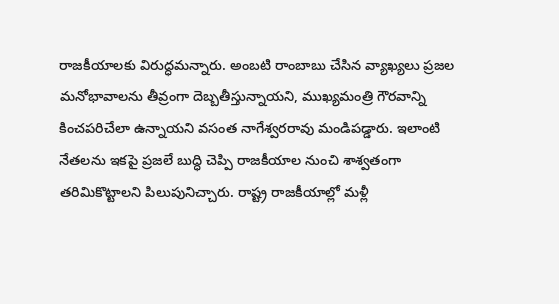రాజకీయాలకు విరుద్ధమన్నారు. అంబటి రాంబాబు చేసిన వ్యాఖ్యలు ప్రజల మనోభావాలను తీవ్రంగా దెబ్బతీస్తున్నాయని, ముఖ్యమంత్రి గౌరవాన్ని కించపరిచేలా ఉన్నాయని వసంత నాగేశ్వరరావు మండిపడ్డారు. ఇలాంటి నేతలను ఇకపై ప్రజలే బుద్ధి చెప్పి రాజకీయాల నుంచి శాశ్వతంగా తరిమికొట్టాలని పిలుపునిచ్చారు. రాష్ట్ర రాజకీయాల్లో మళ్లీ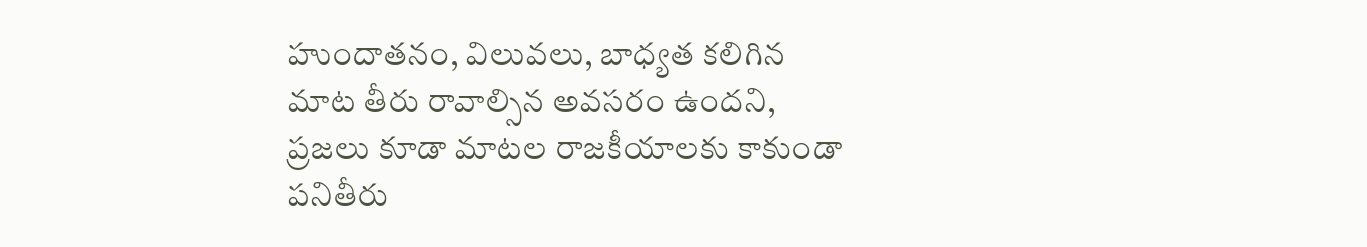హుందాతనం, విలువలు, బాధ్యత కలిగిన మాట తీరు రావాల్సిన అవసరం ఉందని, ప్రజలు కూడా మాటల రాజకీయాలకు కాకుండా పనితీరు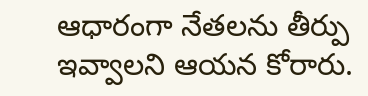ఆధారంగా నేతలను తీర్పు ఇవ్వాలని ఆయన కోరారు.